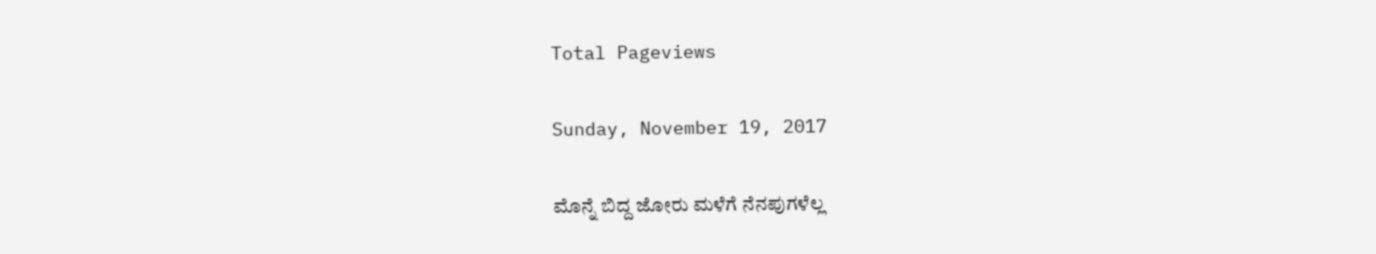Total Pageviews

Sunday, November 19, 2017

ಮೊನ್ನೆ ಬಿದ್ದ ಜೋರು ಮಳೆಗೆ ನೆನಪುಗಳೆಲ್ಲ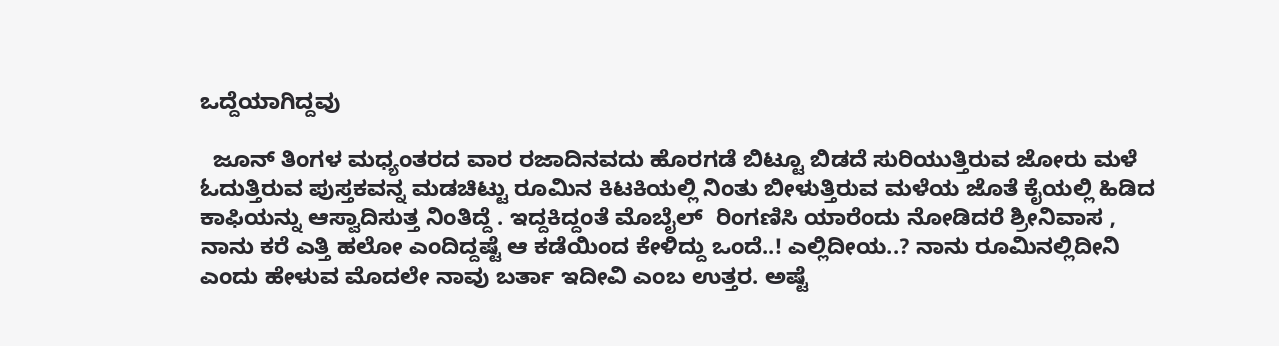ಒದ್ದೆಯಾಗಿದ್ದವು

  ಜೂನ್ ತಿಂಗಳ ಮಧ್ಯಂತರದ ವಾರ ರಜಾದಿನವದು ಹೊರಗಡೆ ಬಿಟ್ಟೂ ಬಿಡದೆ ಸುರಿಯುತ್ತಿರುವ ಜೋರು ಮಳೆ ಓದುತ್ತಿರುವ ಪುಸ್ತಕವನ್ನ ಮಡಚಿಟ್ಟು ರೂಮಿನ ಕಿಟಕಿಯಲ್ಲಿ ನಿಂತು ಬೀಳುತ್ತಿರುವ ಮಳೆಯ ಜೊತೆ ಕೈಯಲ್ಲಿ ಹಿಡಿದ ಕಾಫಿಯನ್ನು ಆಸ್ವಾದಿಸುತ್ತ ನಿಂತಿದ್ದೆ . ಇದ್ದಕಿದ್ದಂತೆ ಮೊಬೈಲ್  ರಿಂಗಣಿಸಿ ಯಾರೆಂದು ನೋಡಿದರೆ ಶ್ರೀನಿವಾಸ , ನಾನು ಕರೆ ಎತ್ತಿ ಹಲೋ ಎಂದಿದ್ದಷ್ಟೆ ಆ ಕಡೆಯಿಂದ ಕೇಳಿದ್ದು ಒಂದೆ..! ಎಲ್ಲಿದೀಯ..? ನಾನು ರೂಮಿನಲ್ಲಿದೀನಿ ಎಂದು ಹೇಳುವ ಮೊದಲೇ ನಾವು ಬರ್ತಾ ಇದೀವಿ ಎಂಬ ಉತ್ತರ. ಅಷ್ಟೆ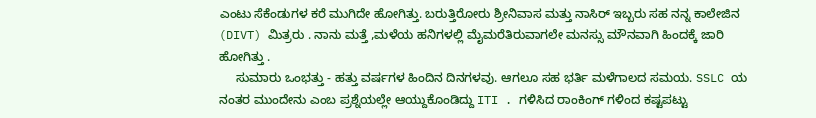ಎಂಟು ಸೆಕೆಂಡುಗಳ ಕರೆ ಮುಗಿದೇ ಹೋಗಿತ್ತು. ಬರುತ್ತಿರೋರು ಶ್ರೀನಿವಾಸ ಮತ್ತು ನಾಸಿರ್ ಇಬ್ಬರು ಸಹ ನನ್ನ ಕಾಲೇಜಿನ (DIVT) ಮಿತ್ರರು . ನಾನು ಮತ್ತೆ ,ಮಳೆಯ ಹನಿಗಳಲ್ಲಿ ಮೈಮರೆತಿರುವಾಗಲೇ ಮನಸ್ಸು ಮೌನವಾಗಿ ಹಿಂದಕ್ಕೆ ಜಾರಿ ಹೋಗಿತ್ತು .
     ಸುಮಾರು ಒಂಭತ್ತು - ಹತ್ತು ವರ್ಷಗಳ ಹಿಂದಿನ ದಿನಗಳವು. ಆಗಲೂ ಸಹ ಭರ್ತಿ ಮಳೆಗಾಲದ ಸಮಯ. SSLC ಯ ನಂತರ ಮುಂದೇನು ಎಂಬ ಪ್ರಶ್ನೆಯಲ್ಲೇ ಆಯ್ದುಕೊಂಡಿದ್ದು ITI . ಗಳಿಸಿದ ರಾಂಕಿಂಗ್ ಗಳಿಂದ ಕಷ್ಟಪಟ್ಟು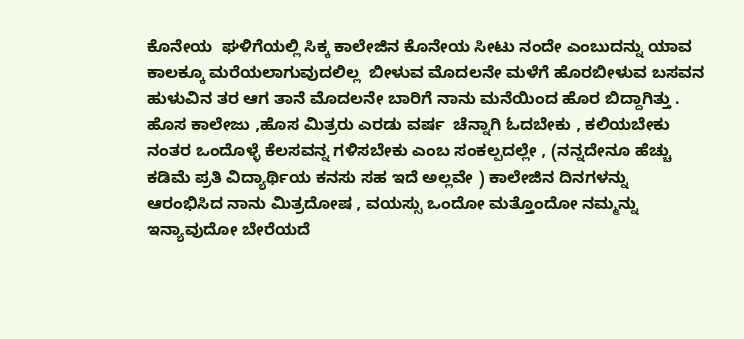ಕೊನೇಯ  ಘಳಿಗೆಯಲ್ಲಿ ಸಿಕ್ಕ ಕಾಲೇಜಿನ ಕೊನೇಯ ಸೀಟು ನಂದೇ ಎಂಬುದನ್ನು ಯಾವ ಕಾಲಕ್ಕೂ ಮರೆಯಲಾಗುವುದಲಿಲ್ಲ  ಬೀಳುವ ಮೊದಲನೇ ಮಳೆಗೆ ಹೊರಬೀಳುವ ಬಸವನ ಹುಳುವಿನ ತರ ಆಗ ತಾನೆ ಮೊದಲನೇ ಬಾರಿಗೆ ನಾನು ಮನೆಯಿಂದ ಹೊರ ಬಿದ್ದಾಗಿತ್ತು . ಹೊಸ ಕಾಲೇಜು ,ಹೊಸ ಮಿತ್ರರು ಎರಡು ವರ್ಷ  ಚೆನ್ನಾಗಿ ಓದಬೇಕು , ಕಲಿಯಬೇಕು ನಂತರ ಒಂದೊಳ್ಳೆ ಕೆಲಸವನ್ನ ಗಳಿಸಬೇಕು ಎಂಬ ಸಂಕಲ್ಪದಲ್ಲೇ , (ನನ್ನದೇನೂ ಹೆಚ್ಚು ಕಡಿಮೆ ಪ್ರತಿ ವಿದ್ಯಾರ್ಥಿಯ ಕನಸು ಸಹ ಇದೆ ಅಲ್ಲವೇ ) ಕಾಲೇಜಿನ ದಿನಗಳನ್ನು  ಆರಂಭಿಸಿದ ನಾನು ಮಿತ್ರದೋಷ , ವಯಸ್ಸು ಒಂದೋ ಮತ್ತೊಂದೋ ನಮ್ಮನ್ನು ಇನ್ಯಾವುದೋ ಬೇರೆಯದೆ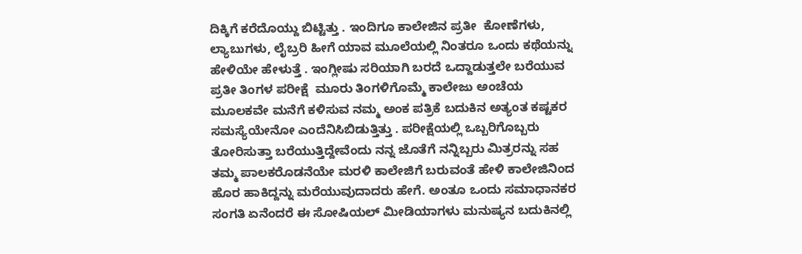ದಿಕ್ಕಿಗೆ ಕರೆದೊಯ್ದು ಬಿಟ್ಟಿತ್ತು . ಇಂದಿಗೂ ಕಾಲೇಜಿನ ಪ್ರತೀ  ಕೋಣೆಗಳು, ಲ್ಯಾಬುಗಳು, ಲೈಬ್ರರಿ ಹೀಗೆ ಯಾವ ಮೂಲೆಯಲ್ಲಿ ನಿಂತರೂ ಒಂದು ಕಥೆಯನ್ನು ಹೇಳಿಯೇ ಹೇಳುತ್ತೆ . ಇಂಗ್ಲೀಷು ಸರಿಯಾಗಿ ಬರದೆ ಒದ್ದಾಡುತ್ತಲೇ ಬರೆಯುವ ಪ್ರತೀ ತಿಂಗಳ ಪರೀಕ್ಷೆ  ಮೂರು ತಿಂಗಳಿಗೊಮ್ಮೆ ಕಾಲೇಜು ಅಂಚೆಯ  ಮೂಲಕವೇ ಮನೆಗೆ ಕಳಿಸುವ ನಮ್ಮ ಅಂಕ ಪತ್ರಿಕೆ ಬದುಕಿನ ಅತ್ಯಂತ ಕಷ್ಟಕರ ಸಮಸ್ಯೆಯೇನೋ ಎಂದೆನಿಸಿಬಿಡುತ್ತಿತ್ತು . ಪರೀಕ್ಷೆಯಲ್ಲಿ ಒಬ್ಬರಿಗೊಬ್ಬರು ತೋರಿಸುತ್ತಾ ಬರೆಯುತ್ತಿದ್ದೇವೆಂದು ನನ್ನ ಜೊತೆಗೆ ನನ್ನಿಬ್ಬರು ಮಿತ್ರರನ್ನು ಸಹ ತಮ್ಮ ಪಾಲಕರೊಡನೆಯೇ ಮರಳಿ ಕಾಲೇಜಿಗೆ ಬರುವಂತೆ ಹೇಳಿ ಕಾಲೇಜಿನಿಂದ ಹೊರ ಹಾಕಿದ್ದನ್ನು ಮರೆಯುವುದಾದರು ಹೇಗೆ. ಅಂತೂ ಒಂದು ಸಮಾಧಾನಕರ ಸಂಗತಿ ಏನೆಂದರೆ ಈ ಸೋಷಿಯಲ್ ಮೀಡಿಯಾಗಳು ಮನುಷ್ಯನ ಬದುಕಿನಲ್ಲಿ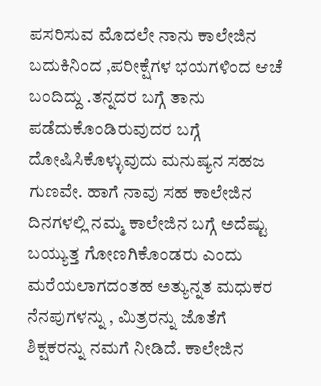ಪಸರಿಸುವ ಮೊದಲೇ ನಾನು ಕಾಲೇಜಿನ ಬದುಕಿನಿಂದ ,ಪರೀಕ್ಷೆಗಳ ಭಯಗಳಿಂದ ಆಚೆ ಬಂದಿದ್ದು .ತನ್ನದರ ಬಗ್ಗೆ ತಾನು ಪಡೆದುಕೊಂಡಿರುವುದರ ಬಗ್ಗೆ ದೋಷಿಸಿಕೊಳ್ಳುವುದು ಮನುಷ್ಯನ ಸಹಜ ಗುಣವೇ. ಹಾಗೆ ನಾವು ಸಹ ಕಾಲೇಜಿನ ದಿನಗಳಲ್ಲಿ ನಮ್ಮ ಕಾಲೇಜಿನ ಬಗ್ಗೆ ಅದೆಷ್ಟು ಬಯ್ಯುತ್ತ ಗೋಣಗಿಕೊಂಡರು ಎಂದು ಮರೆಯಲಾಗದಂತಹ ಅತ್ಯುನ್ನತ ಮಧುಕರ  ನೆನಪುಗಳನ್ನು , ಮಿತ್ರರನ್ನು ಜೊತೆಗೆ ಶಿಕ್ಷಕರನ್ನು ನಮಗೆ ನೀಡಿದೆ. ಕಾಲೇಜಿನ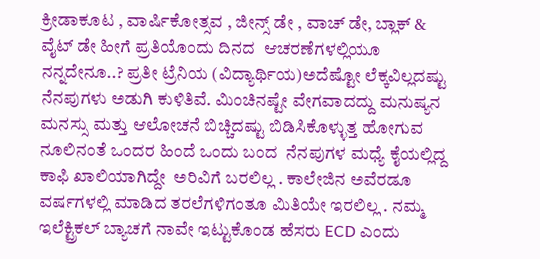ಕ್ರೀಡಾಕೂಟ , ವಾರ್ಷಿಕೋತ್ಸವ , ಜೀನ್ಸ್ ಡೇ , ವಾಚ್ ಡೇ, ಬ್ಲಾಕ್ & ವೈಟ್ ಡೇ ಹೀಗೆ ಪ್ರತಿಯೊಂದು ದಿನದ  ಆಚರಣೆಗಳಲ್ಲಿಯೂ ನನ್ನದೇನೂ..? ಪ್ರತೀ ಟ್ರೆನಿಯ (ವಿದ್ಯಾರ್ಥಿಯ)ಅದೆಷ್ಟೋ ಲೆಕ್ಕವಿಲ್ಲದಷ್ಟು ನೆನಪುಗಳು ಅಡುಗಿ ಕುಳಿತಿವೆ. ಮಿಂಚಿನಷ್ಟೇ ವೇಗವಾದದ್ದು ಮನುಷ್ಯನ ಮನಸ್ಸು ಮತ್ತು ಆಲೋಚನೆ ಬಿಚ್ಚಿದಷ್ಟು ಬಿಡಿಸಿಕೊಳ್ಳುತ್ತ ಹೋಗುವ  ನೂಲಿನಂತೆ ಒಂದರ ಹಿಂದೆ ಒಂದು ಬಂದ  ನೆನಪುಗಳ ಮಧ್ಯೆ ಕೈಯಲ್ಲಿದ್ದ ಕಾಫಿ ಖಾಲಿಯಾಗಿದ್ದೇ  ಅರಿವಿಗೆ ಬರಲಿಲ್ಲ . ಕಾಲೇಜಿನ ಅವೆರಡೂ ವರ್ಷಗಳಲ್ಲಿ ಮಾಡಿದ ತರಲೆಗಳಿಗಂತೂ ಮಿತಿಯೇ ಇರಲಿಲ್ಲ . ನಮ್ಮ ಇಲೆಕ್ಟ್ರಿಕಲ್ ಬ್ಯಾಚಗೆ ನಾವೇ ಇಟ್ಟುಕೊಂಡ ಹೆಸರು ECD ಎಂದು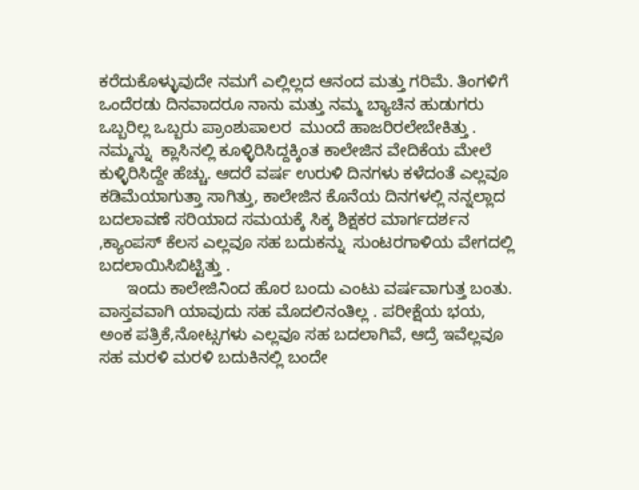ಕರೆದುಕೊಳ್ಳುವುದೇ ನಮಗೆ ಎಲ್ಲಿಲ್ಲದ ಆನಂದ ಮತ್ತು ಗರಿಮೆ. ತಿಂಗಳಿಗೆ ಒಂದೆರಡು ದಿನವಾದರೂ ನಾನು ಮತ್ತು ನಮ್ಮ ಬ್ಯಾಚಿನ ಹುಡುಗರು ಒಬ್ಬರಿಲ್ಲ ಒಬ್ಬರು ಪ್ರಾಂಶುಪಾಲರ  ಮುಂದೆ ಹಾಜರಿರಲೇಬೇಕಿತ್ತು . ನಮ್ಮನ್ನು  ಕ್ಲಾಸಿನಲ್ಲಿ ಕೂಳ್ಳಿರಿಸಿದ್ದಕ್ಕಿಂತ ಕಾಲೇಜಿನ ವೇದಿಕೆಯ ಮೇಲೆ ಕುಳ್ಳಿರಿಸಿದ್ದೇ ಹೆಚ್ಚು. ಆದರೆ ವರ್ಷ ಉರುಳಿ ದಿನಗಳು ಕಳೆದಂತೆ ಎಲ್ಲವೂ ಕಡಿಮೆಯಾಗುತ್ತಾ ಸಾಗಿತ್ತು, ಕಾಲೇಜಿನ ಕೊನೆಯ ದಿನಗಳಲ್ಲಿ ನನ್ನಲ್ಲಾದ ಬದಲಾವಣೆ ಸರಿಯಾದ ಸಮಯಕ್ಕೆ ಸಿಕ್ಕ ಶಿಕ್ಷಕರ ಮಾರ್ಗದರ್ಶನ ,ಕ್ಯಾಂಪಸ್ ಕೆಲಸ ಎಲ್ಲವೂ ಸಹ ಬದುಕನ್ನು  ಸುಂಟರಗಾಳಿಯ ವೇಗದಲ್ಲಿ  ಬದಲಾಯಿಸಿಬಿಟ್ಟಿತ್ತು .
      ಇಂದು ಕಾಲೇಜಿನಿಂದ ಹೊರ ಬಂದು ಎಂಟು ವರ್ಷವಾಗುತ್ತ ಬಂತು. ವಾಸ್ತವವಾಗಿ ಯಾವುದು ಸಹ ಮೊದಲಿನಂತಿಲ್ಲ . ಪರೀಕ್ಷೆಯ ಭಯ, ಅಂಕ ಪತ್ರಿಕೆ,ನೋಟ್ಸಗಳು ಎಲ್ಲವೂ ಸಹ ಬದಲಾಗಿವೆ, ಆದ್ರೆ ಇವೆಲ್ಲವೂ ಸಹ ಮರಳಿ ಮರಳಿ ಬದುಕಿನಲ್ಲಿ ಬಂದೇ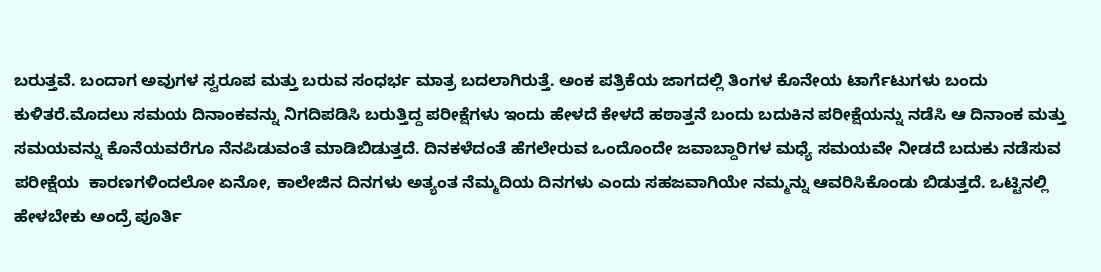ಬರುತ್ತವೆ. ಬಂದಾಗ ಅವುಗಳ ಸ್ವರೂಪ ಮತ್ತು ಬರುವ ಸಂಧರ್ಭ ಮಾತ್ರ ಬದಲಾಗಿರುತ್ತೆ. ಅಂಕ ಪತ್ರಿಕೆಯ ಜಾಗದಲ್ಲಿ ತಿಂಗಳ ಕೊನೇಯ ಟಾರ್ಗೆಟುಗಳು ಬಂದು ಕುಳಿತರೆ.ಮೊದಲು ಸಮಯ ದಿನಾಂಕವನ್ನು ನಿಗದಿಪಡಿಸಿ ಬರುತ್ತಿದ್ದ ಪರೀಕ್ಷೆಗಳು ಇಂದು ಹೇಳದೆ ಕೇಳದೆ ಹಠಾತ್ತನೆ ಬಂದು ಬದುಕಿನ ಪರೀಕ್ಷೆಯನ್ನು ನಡೆಸಿ ಆ ದಿನಾಂಕ ಮತ್ತು ಸಮಯವನ್ನು ಕೊನೆಯವರೆಗೂ ನೆನಪಿಡುವಂತೆ ಮಾಡಿಬಿಡುತ್ತದೆ. ದಿನಕಳೆದಂತೆ ಹೆಗಲೇರುವ ಒಂದೊಂದೇ ಜವಾಬ್ದಾರಿಗಳ ಮಧ್ಯೆ ಸಮಯವೇ ನೀಡದೆ ಬದುಕು ನಡೆಸುವ ಪರೀಕ್ಷೆಯ  ಕಾರಣಗಳಿಂದಲೋ ಏನೋ, ಕಾಲೇಜಿನ ದಿನಗಳು ಅತ್ಯಂತ ನೆಮ್ಮದಿಯ ದಿನಗಳು ಎಂದು ಸಹಜವಾಗಿಯೇ ನಮ್ಮನ್ನು ಆವರಿಸಿಕೊಂಡು ಬಿಡುತ್ತದೆ. ಒಟ್ಟಿನಲ್ಲಿ ಹೇಳಬೇಕು ಅಂದ್ರೆ ಪೂರ್ತಿ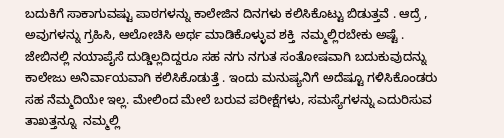ಬದುಕಿಗೆ ಸಾಕಾಗುವಷ್ಟು ಪಾಠಗಳನ್ನು ಕಾಲೇಜಿನ ದಿನಗಳು ಕಲಿಸಿಕೊಟ್ಟು ಬಿಡುತ್ತವೆ . ಆದ್ರೆ , ಅವುಗಳನ್ನು ಗ್ರಹಿಸಿ, ಆಲೋಚಿಸಿ ಅರ್ಥ ಮಾಡಿಕೊಳ್ಳುವ ಶಕ್ತಿ  ನಮ್ಮಲ್ಲಿರಬೇಕು ಅಷ್ಟೆ . ಜೇಬಿನಲ್ಲಿ ನಯಾಪೈಸೆ ದುಡ್ಡಿಲ್ಲದಿದ್ದರೂ ಸಹ ನಗು ನಗುತ ಸಂತೋಷವಾಗಿ ಬದುಕುವುದನ್ನು ಕಾಲೇಜು ಅನಿರ್ವಾಯವಾಗಿ ಕಲಿಸಿಕೊಡುತ್ತೆ . ಇಂದು ಮನುಷ್ಯನಿಗೆ ಅದೆಷ್ಟೂ ಗಳಿಸಿಕೊಂಡರು ಸಹ ನೆಮ್ಮದಿಯೇ ಇಲ್ಲ. ಮೇಲಿಂದ ಮೇಲೆ ಬರುವ ಪರೀಕ್ಷೆಗಳು, ಸಮಸ್ಯೆಗಳನ್ನು ಎದುರಿಸುವ ತಾಖತ್ತನ್ನೂ  ನಮ್ಮಲ್ಲಿ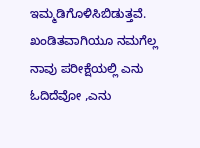ಇಮ್ಮಡಿಗೊಳಿಸಿಬಿಡುತ್ತವೆ. ಖಂಡಿತವಾಗಿಯೂ ನಮಗೆಲ್ಲ ನಾವು ಪರೀಕ್ಷೆಯಲ್ಲಿ ಎನು ಓದಿದೆವೋ ,ಎನು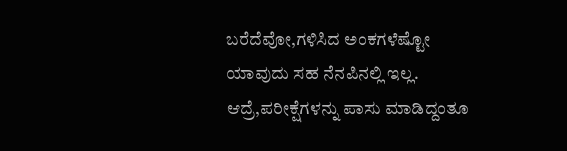ಬರೆದೆವೋ,ಗಳಿಸಿದ ಅಂಕಗಳೆಷ್ಟೋ ಯಾವುದು ಸಹ ನೆನಪಿನಲ್ಲಿ ಇಲ್ಲ.  ಆದ್ರೆ,ಪರೀಕ್ಷೆಗಳನ್ನು ಪಾಸು ಮಾಡಿದ್ದಂತೂ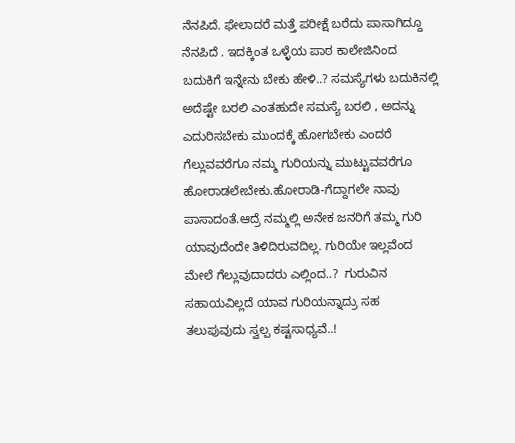ನೆನಪಿದೆ. ಫೇಲಾದರೆ ಮತ್ತೆ ಪರೀಕ್ಷೆ ಬರೆದು ಪಾಸಾಗಿದ್ದೂ  ನೆನಪಿದೆ . ಇದಕ್ಕಿಂತ ಒಳ್ಳೆಯ ಪಾಠ ಕಾಲೇಜಿನಿಂದ  ಬದುಕಿಗೆ ಇನ್ನೇನು ಬೇಕು ಹೇಳಿ..? ಸಮಸ್ಯೆಗಳು ಬದುಕಿನಲ್ಲಿ ಅದೆಷ್ಟೇ ಬರಲಿ ಎಂತಹುದೇ ಸಮಸ್ಯೆ ಬರಲಿ , ಅದನ್ನು ಎದುರಿಸಬೇಕು ಮುಂದಕ್ಕೆ ಹೋಗಬೇಕು ಎಂದರೆ ಗೆಲ್ಲುವವರೆಗೂ ನಮ್ಮ ಗುರಿಯನ್ನು ಮುಟ್ಟುವವರೆಗೂ ಹೋರಾಡಲೇಬೇಕು.ಹೋರಾಡಿ-ಗೆದ್ದಾಗಲೇ ನಾವು ಪಾಸಾದಂತೆ.ಆದ್ರೆ ನಮ್ಮಲ್ಲಿ ಅನೇಕ ಜನರಿಗೆ ತಮ್ಮ ಗುರಿ ಯಾವುದೆಂದೇ ತಿಳಿದಿರುವದಿಲ್ಲ. ಗುರಿಯೇ ಇಲ್ಲವೆಂದ ಮೇಲೆ ಗೆಲ್ಲುವುದಾದರು ಎಲ್ಲಿಂದ..?  ಗುರುವಿನ ಸಹಾಯವಿಲ್ಲದೆ ಯಾವ ಗುರಿಯನ್ನಾದ್ರು ಸಹ ತಲುಪುವುದು ಸ್ವಲ್ಪ ಕಷ್ಟಸಾಧ್ಯವೆ..!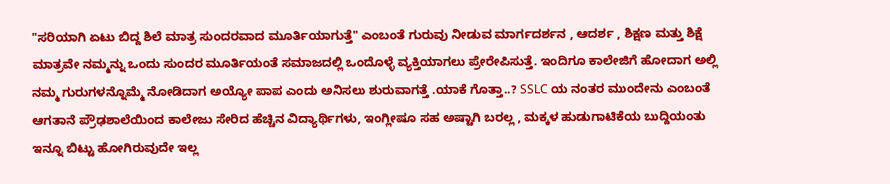"ಸರಿಯಾಗಿ ಏಟು ಬಿದ್ದ ಶಿಲೆ ಮಾತ್ರ ಸುಂದರವಾದ ಮೂರ್ತಿಯಾಗುತ್ತೆ" ಎಂಬಂತೆ ಗುರುವು ನೀಡುವ ಮಾರ್ಗದರ್ಶನ , ಆದರ್ಶ , ಶಿಕ್ಷಣ ಮತ್ತು ಶಿಕ್ಷೆ ಮಾತ್ರವೇ ನಮ್ಮನ್ನು ಒಂದು ಸುಂದರ ಮೂರ್ತಿಯಂತೆ ಸಮಾಜದಲ್ಲಿ ಒಂದೊಳ್ಳೆ ವ್ಯಕ್ತಿಯಾಗಲು ಪ್ರೇರೇಪಿಸುತ್ತೆ. ಇಂದಿಗೂ ಕಾಲೇಜಿಗೆ ಹೋದಾಗ ಅಲ್ಲಿ ನಮ್ಮ ಗುರುಗಳನ್ನೊಮ್ಮೆ ನೋಡಿದಾಗ ಅಯ್ಯೋ ಪಾಪ ಎಂದು ಅನಿಸಲು ಶುರುವಾಗತ್ತೆ .ಯಾಕೆ ಗೊತ್ತಾ..? SSLC ಯ ನಂತರ ಮುಂದೇನು ಎಂಬಂತೆ ಆಗತಾನೆ ಪ್ರೌಢಶಾಲೆಯಿಂದ ಕಾಲೇಜು ಸೇರಿದ ಹೆಚ್ಚಿನ ವಿದ್ಯಾರ್ಥಿಗಳು, ಇಂಗ್ಲೀಷೂ ಸಹ ಅಷ್ಟಾಗಿ ಬರಲ್ಲ , ಮಕ್ಕಳ ಹುಡುಗಾಟಿಕೆಯ ಬುದ್ದಿಯಂತು ಇನ್ನೂ ಬಿಟ್ಟು ಹೋಗಿರುವುದೇ ಇಲ್ಲ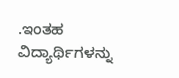.ಇಂತಹ ವಿದ್ಯಾರ್ಥಿಗಳನ್ನು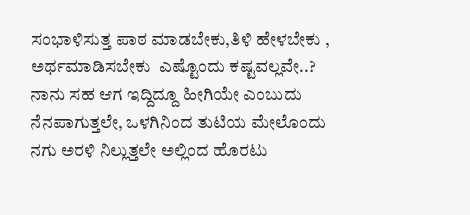ಸಂಭಾಳಿಸುತ್ತ ಪಾಠ ಮಾಡಬೇಕು,ತಿಳಿ ಹೇಳಬೇಕು , ಅರ್ಥಮಾಡಿಸಬೇಕು  ಎಷ್ಟೊಂದು ಕಷ್ಟವಲ್ಲವೇ..? ನಾನು ಸಹ ಆಗ ಇದ್ದಿದ್ದೂ ಹೀಗಿಯೇ ಎಂಬುದು ನೆನಪಾಗುತ್ತಲೇ, ಒಳಗಿನಿಂದ ತುಟಿಯ ಮೇಲೊಂದು ನಗು ಅರಳಿ ನಿಲ್ಲುತ್ತಲೇ ಅಲ್ಲಿಂದ ಹೊರಟು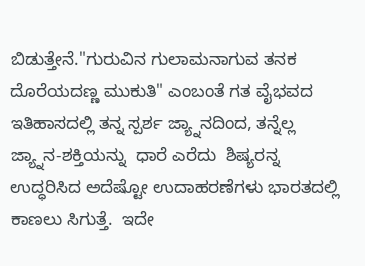ಬಿಡುತ್ತೇನೆ."ಗುರುವಿನ ಗುಲಾಮನಾಗುವ ತನಕ ದೊರೆಯದಣ್ಣ ಮುಕುತಿ" ಎಂಬಂತೆ ಗತ ವೈಭವದ ಇತಿಹಾಸದಲ್ಲಿ ತನ್ನ ಸ್ಪರ್ಶ ಜ್ಯ್ನಾನದಿಂದ, ತನ್ನೆಲ್ಲ ಜ್ಯ್ನಾನ-ಶಕ್ತಿಯನ್ನು  ಧಾರೆ ಎರೆದು  ಶಿಷ್ಯರನ್ನ ಉದ್ಧರಿಸಿದ ಅದೆಷ್ಟೋ ಉದಾಹರಣೆಗಳು ಭಾರತದಲ್ಲಿ ಕಾಣಲು ಸಿಗುತ್ತೆ.  ಇದೇ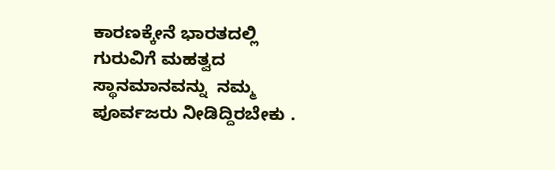ಕಾರಣಕ್ಕೇನೆ ಭಾರತದಲ್ಲಿ ಗುರುವಿಗೆ ಮಹತ್ವದ ಸ್ಥಾನಮಾನವನ್ನು  ನಮ್ಮ ಪೂರ್ವಜರು ನೀಡಿದ್ದಿರಬೇಕು .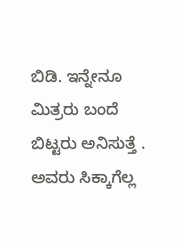ಬಿಡಿ. ಇನ್ನೇನೂ ಮಿತ್ರರು ಬಂದೆ ಬಿಟ್ಟರು ಅನಿಸುತ್ತೆ . ಅವರು ಸಿಕ್ಕಾಗೆಲ್ಲ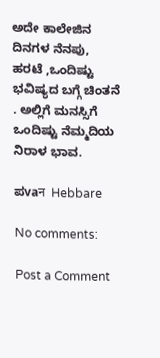ಅದೇ ಕಾಲೇಜಿನ ದಿನಗಳ ನೆನಪು, ಹರಟೆ ,ಒಂದಿಷ್ಟು ಭವಿಷ್ಯದ ಬಗ್ಗೆ ಚಿಂತನೆ . ಅಲ್ಲಿಗೆ ಮನಸ್ಸಿಗೆ ಒಂದಿಷ್ಟು ನೆಮ್ಮದಿಯ ನಿರಾಳ ಭಾವ.

ಪvaन  Hebbare

No comments:

Post a Comment